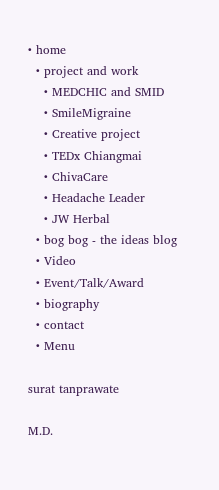• home
  • project and work
    • MEDCHIC and SMID
    • SmileMigraine
    • Creative project
    • TEDx Chiangmai
    • ChivaCare
    • Headache Leader
    • JW Herbal
  • bog bog - the ideas blog
  • Video
  • Event/Talk/Award
  • biography
  • contact
  • Menu

surat tanprawate

M.D.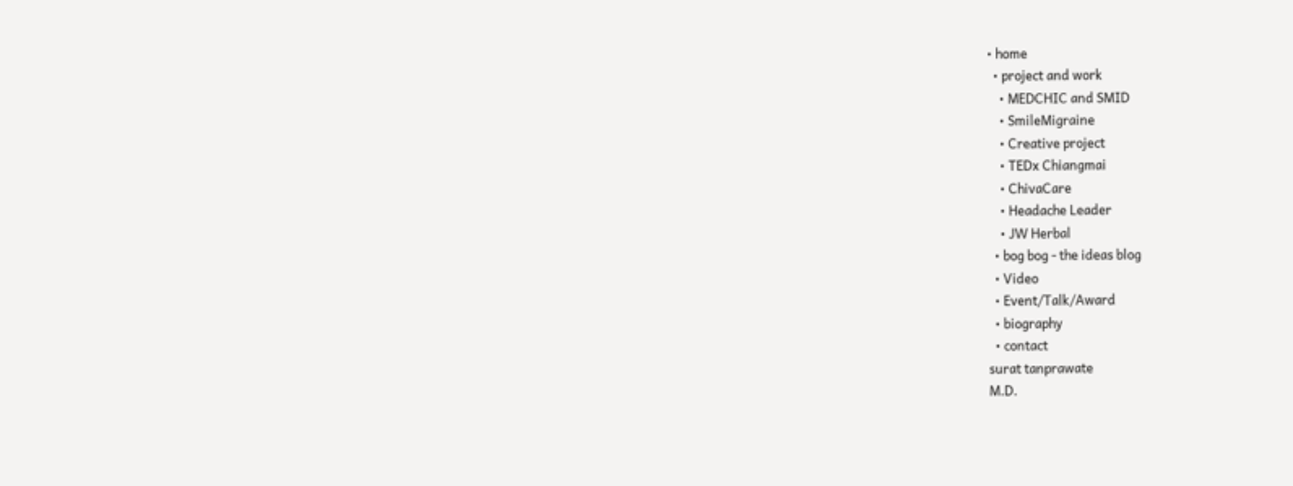• home
  • project and work
    • MEDCHIC and SMID
    • SmileMigraine
    • Creative project
    • TEDx Chiangmai
    • ChivaCare
    • Headache Leader
    • JW Herbal
  • bog bog - the ideas blog
  • Video
  • Event/Talk/Award
  • biography
  • contact
surat tanprawate
M.D.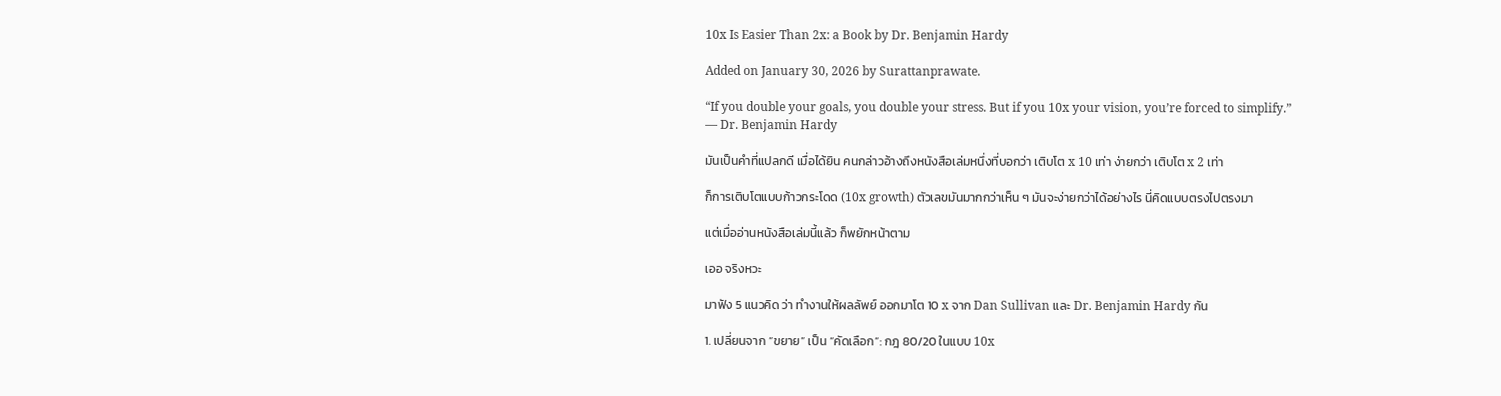10x Is Easier Than 2x: a Book by Dr. Benjamin Hardy

Added on January 30, 2026 by Surattanprawate.

“If you double your goals, you double your stress. But if you 10x your vision, you’re forced to simplify.”
— Dr. Benjamin Hardy

มันเป็นคำที่แปลกดี เมื่อได้ยิน คนกล่าวอ้างถึงหนังสือเล่มหนึ่งที่บอกว่า เติบโต x 10 เท่า ง่ายกว่า เติบโต x 2 เท่า

ก็การเติบโตแบบก้าวกระโดด (10x growth) ตัวเลขมันมากกว่าเห็น ๆ มันจะง่ายกว่าได้อย่างไร นี่คิดแบบตรงไปตรงมา

แต่เมื่ออ่านหนังสือเล่มนี้แล้ว ก็พยักหน้าตาม

เออ จริงหวะ

มาฟัง 5 แนวคิด ว่า ทำงานให้ผลลัพย์ ออกมาโต 10 x จาก Dan Sullivan และ Dr. Benjamin Hardy กัน

1. เปลี่ยนจาก “ขยาย” เป็น “คัดเลือก”: กฎ 80/20 ในแบบ 10x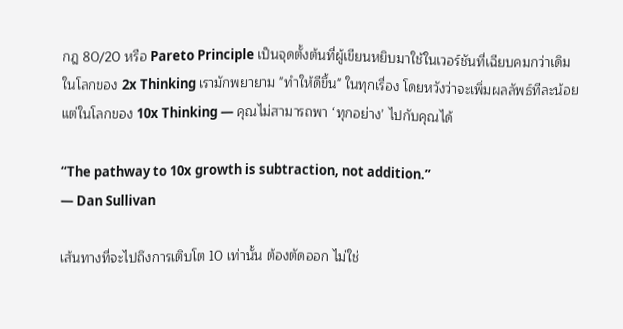กฎ 80/20 หรือ Pareto Principle เป็นจุดตั้งต้นที่ผู้เขียนหยิบมาใช้ในเวอร์ชันที่เฉียบคมกว่าเดิม
ในโลกของ 2x Thinking เรามักพยายาม "ทำให้ดีขึ้น" ในทุกเรื่อง โดยหวังว่าจะเพิ่มผลลัพธ์ทีละน้อย
แต่ในโลกของ 10x Thinking — คุณไม่สามารถพา ‘ทุกอย่าง’ ไปกับคุณได้

“The pathway to 10x growth is subtraction, not addition.”
— Dan Sullivan

เส้นทางที่จะไปถึงการเติบโต 10 เท่านั้น ต้องตัดออก ไม่ใช่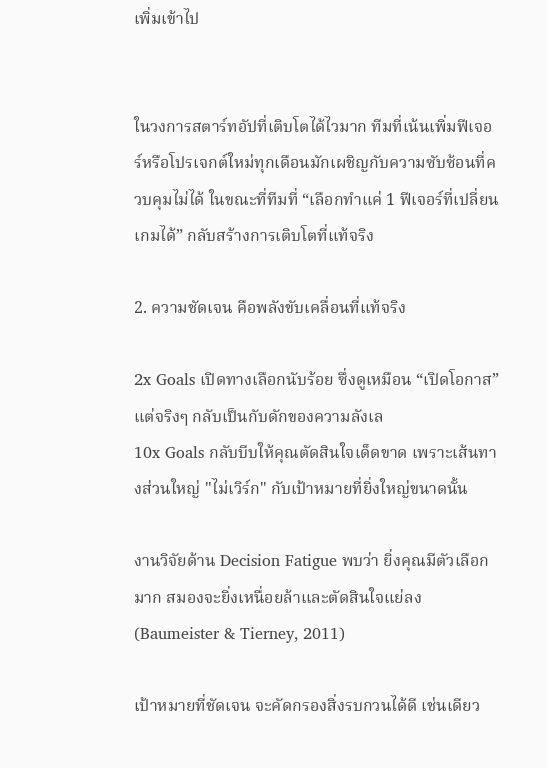เพิ่มเข้าไป


ในวงการสตาร์ทอัปที่เติบโตได้ไวมาก ทีมที่เน้นเพิ่มฟีเจอร์หรือโปรเจกต์ใหม่ทุกเดือนมักเผชิญกับความซับซ้อนที่ควบคุมไม่ได้ ในขณะที่ทีมที่ “เลือกทำแค่ 1 ฟีเจอร์ที่เปลี่ยนเกมได้” กลับสร้างการเติบโตที่แท้จริง

2. ความชัดเจน คือพลังขับเคลื่อนที่แท้จริง

2x Goals เปิดทางเลือกนับร้อย ซึ่งดูเหมือน “เปิดโอกาส” แต่จริงๆ กลับเป็นกับดักของความลังเล
10x Goals กลับบีบให้คุณตัดสินใจเด็ดขาด เพราะเส้นทางส่วนใหญ่ "ไม่เวิร์ก" กับเป้าหมายที่ยิ่งใหญ่ขนาดนั้น

งานวิจัยด้าน Decision Fatigue พบว่า ยิ่งคุณมีตัวเลือกมาก สมองจะยิ่งเหนื่อยล้าและตัดสินใจแย่ลง (Baumeister & Tierney, 2011)

เป้าหมายที่ชัดเจน จะคัดกรองสิ่งรบกวนได้ดี เช่นเดียว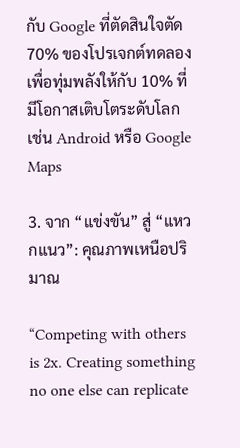กับ Google ที่ตัดสินใจตัด 70% ของโปรเจกต์ทดลอง เพื่อทุ่มพลังให้กับ 10% ที่มีโอกาสเติบโตระดับโลก เช่น Android หรือ Google Maps

3. จาก “แข่งขัน” สู่ “แหวกแนว”: คุณภาพเหนือปริมาณ

“Competing with others is 2x. Creating something no one else can replicate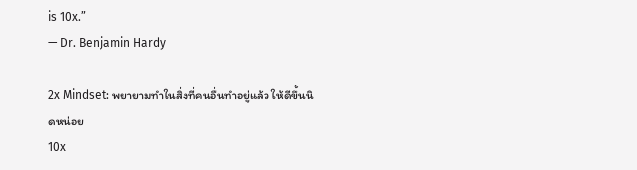is 10x.”
— Dr. Benjamin Hardy

2x Mindset: พยายามทำในสิ่งที่คนอื่นทำอยู่แล้ว ให้ดีขึ้นนิดหน่อย
10x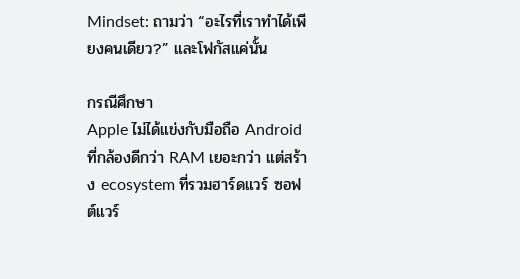Mindset: ถามว่า “อะไรที่เราทำได้เพียงคนเดียว?” และโฟกัสแค่นั้น

กรณีศึกษา
Apple ไม่ได้แข่งกับมือถือ Android ที่กล้องดีกว่า RAM เยอะกว่า แต่สร้าง ecosystem ที่รวมฮาร์ดแวร์ ซอฟต์แวร์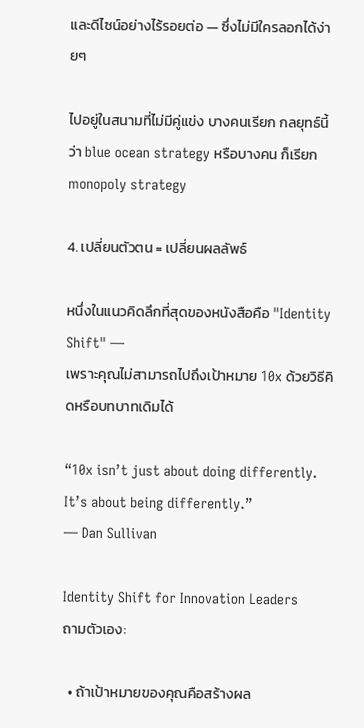และดีไซน์อย่างไร้รอยต่อ — ซึ่งไม่มีใครลอกได้ง่ายๆ

ไปอยู่ในสนามที่ไม่มีคู่แข่ง บางคนเรียก กลยุทธ์นี้ว่า blue ocean strategy หรือบางคน ก็เรียก monopoly strategy

4. เปลี่ยนตัวตน = เปลี่ยนผลลัพธ์

หนึ่งในแนวคิดลึกที่สุดของหนังสือคือ "Identity Shift" —
เพราะคุณไม่สามารถไปถึงเป้าหมาย 10x ด้วยวิธีคิดหรือบทบาทเดิมได้

“10x isn’t just about doing differently. It’s about being differently.”
— Dan Sullivan

Identity Shift for Innovation Leaders
ถามตัวเอง:

  • ถ้าเป้าหมายของคุณคือสร้างผล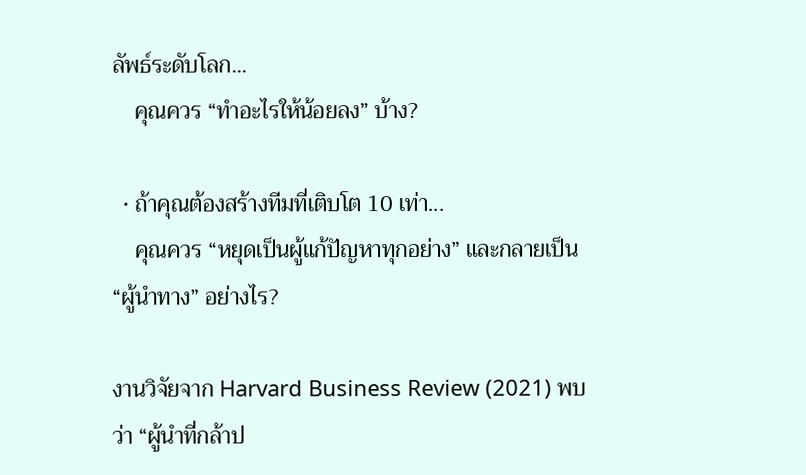ลัพธ์ระดับโลก...
    คุณควร “ทำอะไรให้น้อยลง” บ้าง?

  • ถ้าคุณต้องสร้างทีมที่เติบโต 10 เท่า...
    คุณควร “หยุดเป็นผู้แก้ปัญหาทุกอย่าง” และกลายเป็น “ผู้นำทาง” อย่างไร?

งานวิจัยจาก Harvard Business Review (2021) พบว่า “ผู้นำที่กล้าป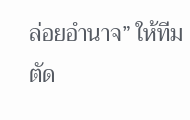ล่อยอำนาจ” ให้ทีมตัด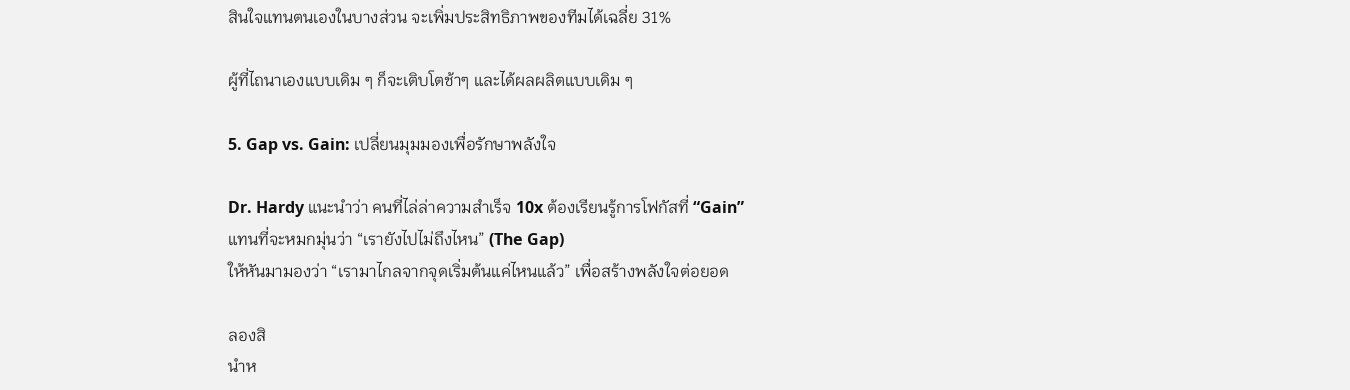สินใจแทนตนเองในบางส่วน จะเพิ่มประสิทธิภาพของทีมได้เฉลี่ย 31%

ผู้ที่ไถนาเองแบบเดิม ๆ ก็จะเติบโตช้าๆ และได้ผลผลิตแบบเดิม ๆ

5. Gap vs. Gain: เปลี่ยนมุมมองเพื่อรักษาพลังใจ

Dr. Hardy แนะนำว่า คนที่ไล่ล่าความสำเร็จ 10x ต้องเรียนรู้การโฟกัสที่ “Gain”
แทนที่จะหมกมุ่นว่า “เรายังไปไม่ถึงไหน” (The Gap)
ให้หันมามองว่า “เรามาไกลจากจุดเริ่มต้นแค่ไหนแล้ว” เพื่อสร้างพลังใจต่อยอด

ลองสิ
นำห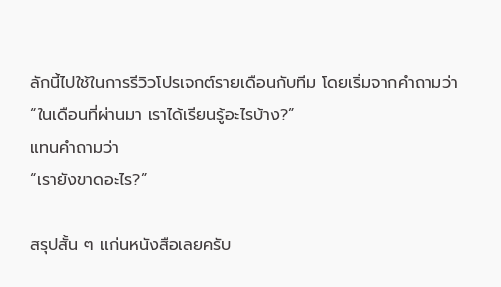ลักนี้ไปใช้ในการรีวิวโปรเจกต์รายเดือนกับทีม โดยเริ่มจากคำถามว่า
“ในเดือนที่ผ่านมา เราได้เรียนรู้อะไรบ้าง?”
แทนคำถามว่า
“เรายังขาดอะไร?”

สรุปสั้น ๆ แก่นหนังสือเลยครับ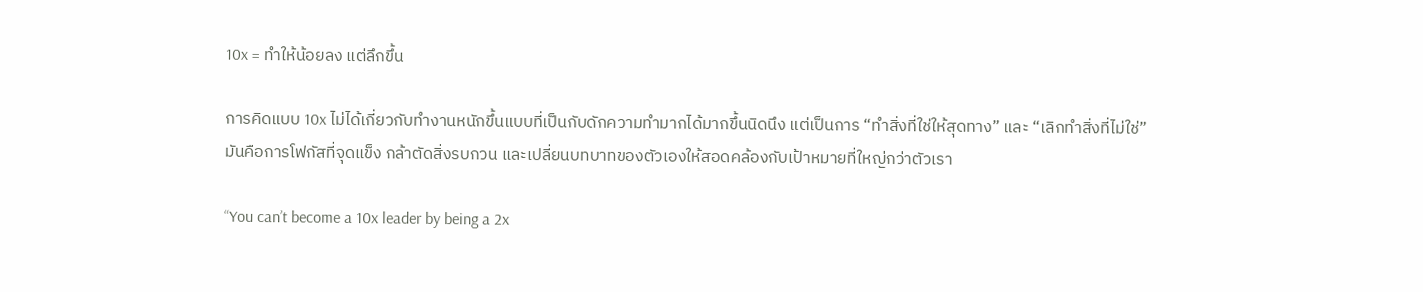10x = ทำให้น้อยลง แต่ลึกขึ้น

การคิดแบบ 10x ไม่ได้เกี่ยวกับทำงานหนักขึ้นแบบที่เป็นกับดักความทำมากได้มากขึ้นนิดนึง แต่เป็นการ “ทำสิ่งที่ใช่ให้สุดทาง” และ “เลิกทำสิ่งที่ไม่ใช่”
มันคือการโฟกัสที่จุดแข็ง กล้าตัดสิ่งรบกวน และเปลี่ยนบทบาทของตัวเองให้สอดคล้องกับเป้าหมายที่ใหญ่กว่าตัวเรา

“You can’t become a 10x leader by being a 2x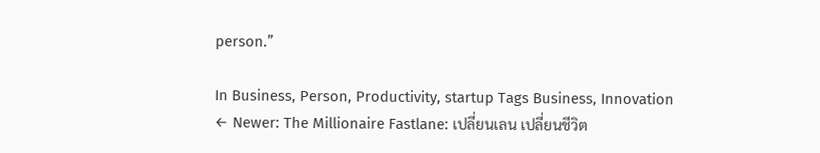person.”

In Business, Person, Productivity, startup Tags Business, Innovation
← Newer: The Millionaire Fastlane: เปลี่ยนเลน เปลี่ยนชีวิต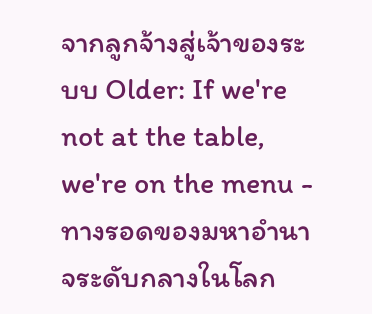จากลูกจ้างสู่เจ้าของระบบ Older: If we're not at the table, we're on the menu - ทางรอดของมหาอำนาจระดับกลางในโลก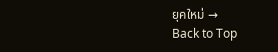ยุคใหม่ →
Back to Top